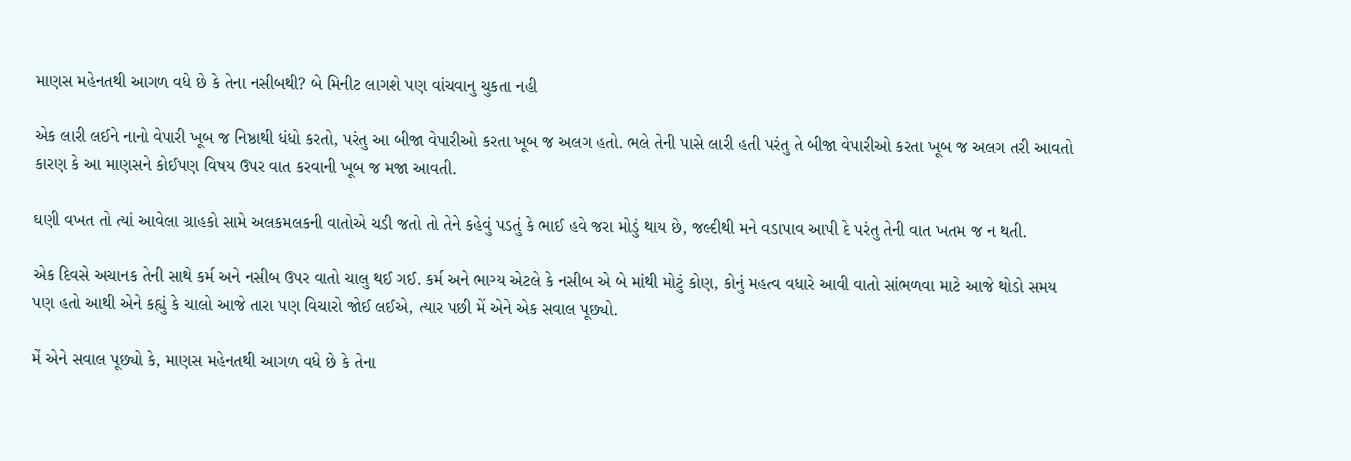માણસ મહેનતથી આગળ વધે છે કે તેના નસીબથી? બે મિનીટ લાગશે પણ વાંચવાનુ ચુકતા નહી

એક લારી લઈને નાનો વેપારી ખૂબ જ નિષ્ઠાથી ધંધો કરતો, પરંતુ આ બીજા વેપારીઓ કરતા ખૂબ જ અલગ હતો. ભલે તેની પાસે લારી હતી પરંતુ તે બીજા વેપારીઓ કરતા ખૂબ જ અલગ તરી આવતો કારણ કે આ માણસને કોઈપણ વિષય ઉપર વાત કરવાની ખૂબ જ મજા આવતી.

ઘણી વખત તો ત્યાં આવેલા ગ્રાહકો સામે અલકમલકની વાતોએ ચડી જતો તો તેને કહેવું પડતું કે ભાઈ હવે જરા મોડું થાય છે, જલ્દીથી મને વડાપાવ આપી દે પરંતુ તેની વાત ખતમ જ ન થતી.

એક દિવસે અચાનક તેની સાથે કર્મ અને નસીબ ઉપર વાતો ચાલુ થઈ ગઈ. કર્મ અને ભાગ્ય એટલે કે નસીબ એ બે માંથી મોટું કોણ, કોનું મહત્વ વધારે આવી વાતો સાંભળવા માટે આજે થોડો સમય પણ હતો આથી એને કહ્યું કે ચાલો આજે તારા પણ વિચારો જોઈ લઈએ, ત્યાર પછી મેં એને એક સવાલ પૂછ્યો.

મેં એને સવાલ પૂછ્યો કે, માણસ મહેનતથી આગળ વધે છે કે તેના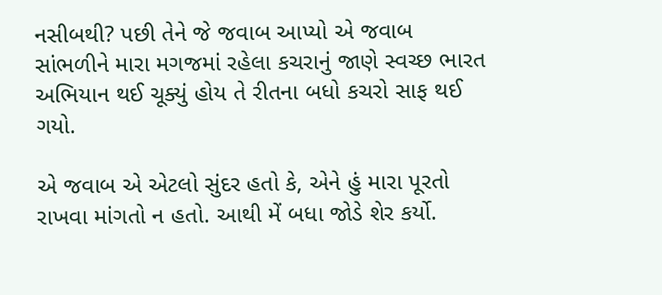નસીબથી? પછી તેને જે જવાબ આપ્યો એ જવાબ સાંભળીને મારા મગજમાં રહેલા કચરાનું જાણે સ્વચ્છ ભારત અભિયાન થઈ ચૂક્યું હોય તે રીતના બધો કચરો સાફ થઈ ગયો.

એ જવાબ એ એટલો સુંદર હતો કે, એને હું મારા પૂરતો રાખવા માંગતો ન હતો. આથી મેં બધા જોડે શેર કર્યો.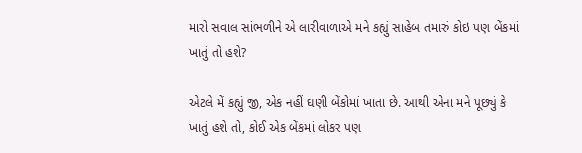મારો સવાલ સાંભળીને એ લારીવાળાએ મને કહ્યું સાહેબ તમારું કોઇ પણ બેંકમાં ખાતું તો હશે?

એટલે મેં કહ્યું જી, એક નહીં ઘણી બેંકોમાં ખાતા છે. આથી એના મને પૂછ્યું કે ખાતું હશે તો, કોઈ એક બેંકમાં લોકર પણ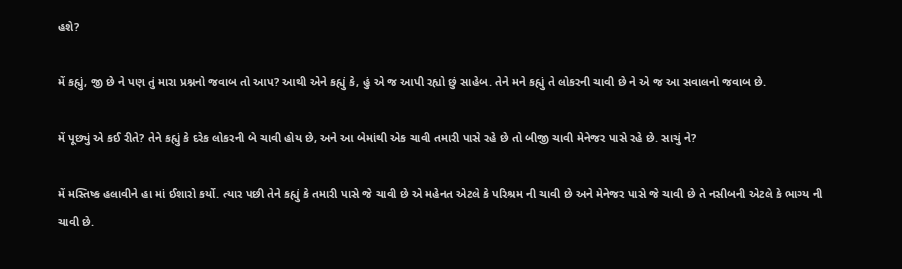હશે?

મેં કહ્યું, જી છે ને પણ તું મારા પ્રશ્નનો જવાબ તો આપ? આથી એને કહ્યું કે, હું એ જ આપી રહ્યો છું સાહેબ. તેને મને કહ્યું તે લોકરની ચાવી છે ને એ જ આ સવાલનો જવાબ છે.

મેં પૂછ્યું એ કઈ રીતે? તેને કહ્યું કે દરેક લોકરની બે ચાવી હોય છે, અને આ બેમાંથી એક ચાવી તમારી પાસે રહે છે તો બીજી ચાવી મેનેજર પાસે રહે છે. સાચું ને?

મેં મસ્તિષ્ક હલાવીને હા માં ઈશારો કર્યો. ત્યાર પછી તેને કહ્યું કે તમારી પાસે જે ચાવી છે એ મહેનત એટલે કે પરિશ્રમ ની ચાવી છે અને મેનેજર પાસે જે ચાવી છે તે નસીબની એટલે કે ભાગ્ય ની ચાવી છે.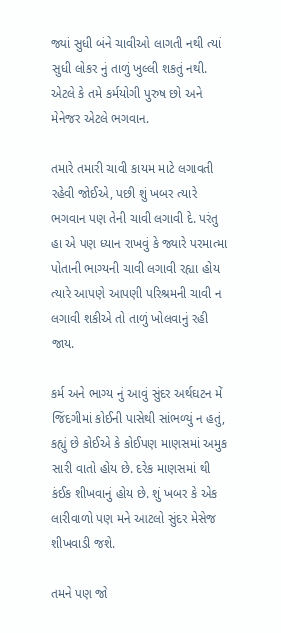જ્યાં સુધી બંને ચાવીઓ લાગતી નથી ત્યાં સુધી લોકર નું તાળું ખુલ્લી શકતું નથી. એટલે કે તમે કર્મયોગી પુરુષ છો અને મેનેજર એટલે ભગવાન.

તમારે તમારી ચાવી કાયમ માટે લગાવતી રહેવી જોઈએ, પછી શું ખબર ત્યારે ભગવાન પણ તેની ચાવી લગાવી દે. પરંતુ હા એ પણ ધ્યાન રાખવું કે જ્યારે પરમાત્મા પોતાની ભાગ્યની ચાવી લગાવી રહ્યા હોય ત્યારે આપણે આપણી પરિશ્રમની ચાવી ન લગાવી શકીએ તો તાળું ખોલવાનું રહી જાય.

કર્મ અને ભાગ્ય નું આવું સુંદર અર્થઘટન મેં જિંદગીમાં કોઈની પાસેથી સાંભળ્યું ન હતું, કહ્યું છે કોઈએ કે કોઈપણ માણસમાં અમુક સારી વાતો હોય છે. દરેક માણસમાં થી કંઈક શીખવાનું હોય છે. શું ખબર કે એક લારીવાળો પણ મને આટલો સુંદર મેસેજ શીખવાડી જશે.

તમને પણ જો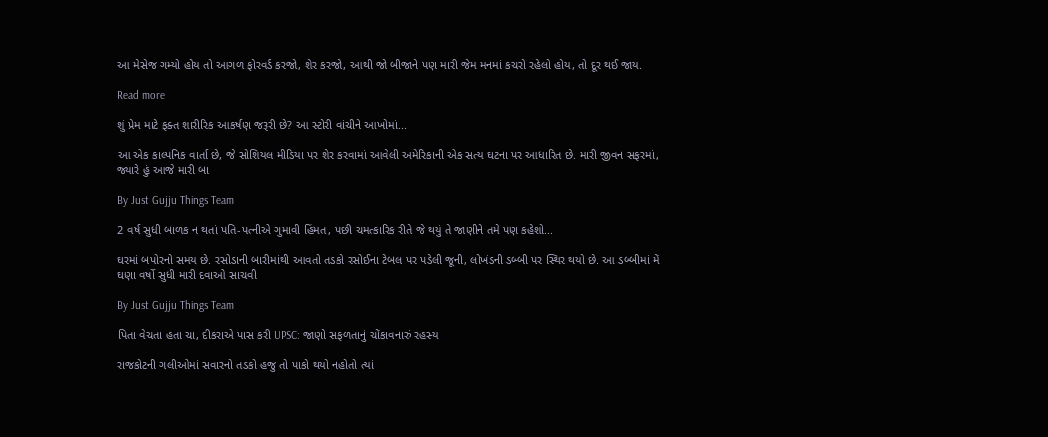આ મેસેજ ગમ્યો હોય તો આગળ ફોરવર્ડ કરજો, શેર કરજો, આથી જો બીજાને પણ મારી જેમ મનમાં કચરો રહેલો હોય, તો દૂર થઈ જાય.

Read more

શું પ્રેમ માટે ફક્ત શારીરિક આકર્ષણ જરૂરી છે? આ સ્ટોરી વાંચીને આખોમાં...

આ એક કાલ્પનિક વાર્તા છે, જે સોશિયલ મીડિયા પર શેર કરવામાં આવેલી અમેરિકાની એક સત્ય ઘટના પર આધારિત છે. મારી જીવન સફરમાં, જ્યારે હું આજે મારી બા

By Just Gujju Things Team

2 વર્ષ સુધી બાળક ન થતાં પતિ-પત્નીએ ગુમાવી હિંમત, પછી ચમત્કારિક રીતે જે થયું તે જાણીને તમે પણ કહેશો...

ઘરમાં બપોરનો સમય છે. રસોડાની બારીમાંથી આવતો તડકો રસોઈના ટેબલ પર પડેલી જૂની, લોખંડની ડબ્બી પર સ્થિર થયો છે. આ ડબ્બીમાં મેં ઘણા વર્ષો સુધી મારી દવાઓ સાચવી

By Just Gujju Things Team

પિતા વેચતા હતા ચા, દીકરાએ પાસ કરી UPSC: જાણો સફળતાનું ચોંકાવનારું રહસ્ય

રાજકોટની ગલીઓમાં સવારનો તડકો હજુ તો પાકો થયો નહોતો ત્યાં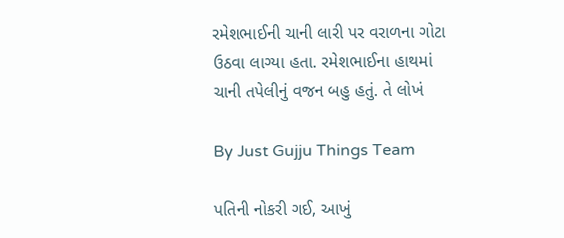રમેશભાઈની ચાની લારી પર વરાળના ગોટા ઉઠવા લાગ્યા હતા. રમેશભાઈના હાથમાં ચાની તપેલીનું વજન બહુ હતું. તે લોખં

By Just Gujju Things Team

પતિની નોકરી ગઈ, આખું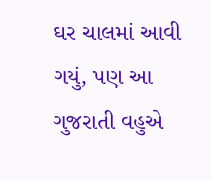ઘર ચાલમાં આવી ગયું, પણ આ ગુજરાતી વહુએ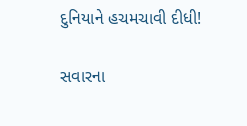દુનિયાને હચમચાવી દીધી!

સવારના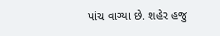પાંચ વાગ્યા છે. શહેર હજુ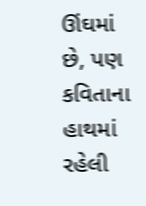ઊંઘમાં છે, પણ કવિતાના હાથમાં રહેલી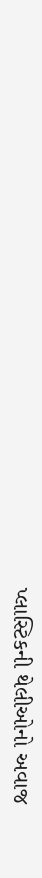પ્લાસ્ટિકની થેલીઓનો અવાજ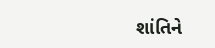શાંતિને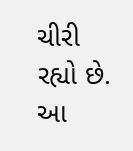ચીરી રહ્યો છે. આ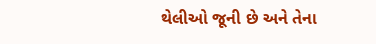થેલીઓ જૂની છે અને તેના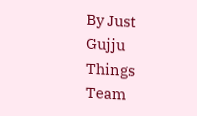By Just Gujju Things Team